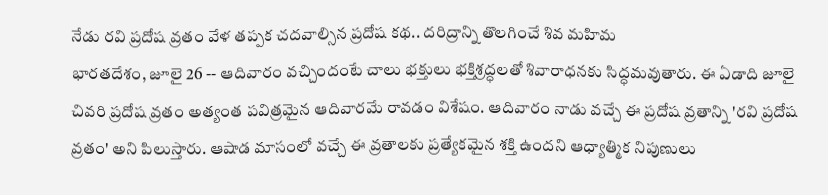నేడు రవి ప్రదోష వ్రతం వేళ తప్పక చదవాల్సిన ప్రదోష కథ.. దరిద్రాన్ని తొలగించే శివ మహిమ
భారతదేశం, జూలై 26 -- ఆదివారం వచ్చిందంటే చాలు భక్తులు భక్తిశ్రద్ధలతో శివారాధనకు సిద్ధమవుతారు. ఈ ఏడాది జూలై చివరి ప్రదోష వ్రతం అత్యంత పవిత్రమైన ఆదివారమే రావడం విశేషం. ఆదివారం నాడు వచ్చే ఈ ప్రదోష వ్రతాన్ని 'రవి ప్రదోష వ్రతం' అని పిలుస్తారు. ఆషాడ మాసంలో వచ్చే ఈ వ్రతాలకు ప్రత్యేకమైన శక్తి ఉందని ఆధ్యాత్మిక నిపుణులు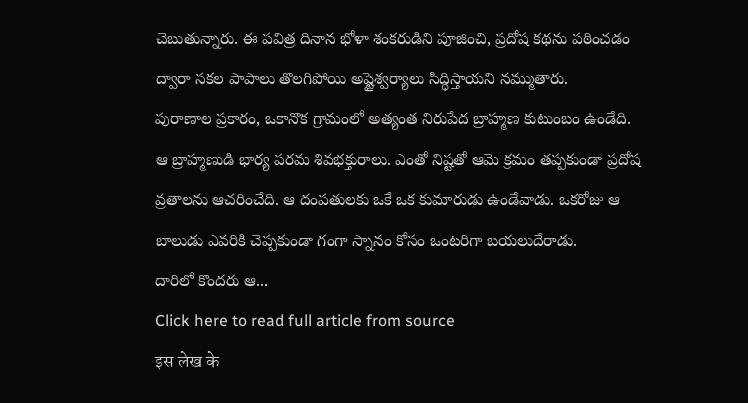చెబుతున్నారు. ఈ పవిత్ర దినాన భోళా శంకరుడిని పూజించి, ప్రదోష కథను పఠించడం ద్వారా సకల పాపాలు తొలగిపోయి అష్టైశ్వర్యాలు సిద్ధిస్తాయని నమ్ముతారు.
పురాణాల ప్రకారం, ఒకానొక గ్రామంలో అత్యంత నిరుపేద బ్రాహ్మణ కుటుంబం ఉండేది. ఆ బ్రాహ్మణుడి భార్య పరమ శివభక్తురాలు. ఎంతో నిష్టతో ఆమె క్రమం తప్పకుండా ప్రదోష వ్రతాలను ఆచరించేది. ఆ దంపతులకు ఒకే ఒక కుమారుడు ఉండేవాడు. ఒకరోజు ఆ బాలుడు ఎవరికి చెప్పకుండా గంగా స్నానం కోసం ఒంటరిగా బయలుదేరాడు.
దారిలో కొందరు ఆ...
Click here to read full article from source
इस लेख के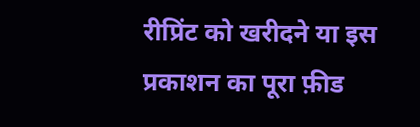रीप्रिंट को खरीदने या इस प्रकाशन का पूरा फ़ीड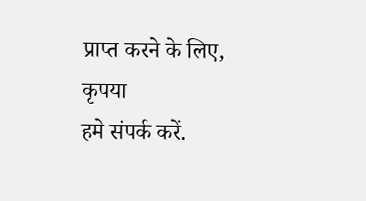प्राप्त करने के लिए, कृपया
हमे संपर्क करें.